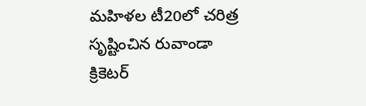మహిళల టీ20లో చరిత్ర సృష్టించిన రువాండా క్రికెటర్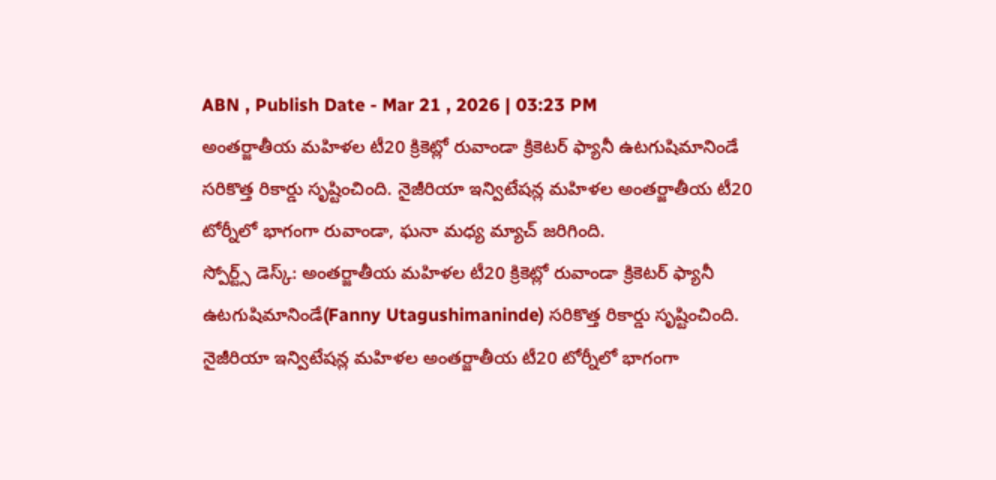ABN , Publish Date - Mar 21 , 2026 | 03:23 PM
అంతర్జాతీయ మహిళల టీ20 క్రికెట్లో రువాండా క్రికెటర్ ఫ్యానీ ఉటగుషిమానిండే సరికొత్త రికార్డు సృష్టించింది. నైజీరియా ఇన్విటేషన్ల మహిళల అంతర్జాతీయ టీ20 టోర్నీలో భాగంగా రువాండా, ఘనా మధ్య మ్యాచ్ జరిగింది.
స్పోర్ట్స్ డెస్క్: అంతర్జాతీయ మహిళల టీ20 క్రికెట్లో రువాండా క్రికెటర్ ఫ్యానీ ఉటగుషిమానిండే(Fanny Utagushimaninde) సరికొత్త రికార్డు సృష్టించింది. నైజీరియా ఇన్విటేషన్ల మహిళల అంతర్జాతీయ టీ20 టోర్నీలో భాగంగా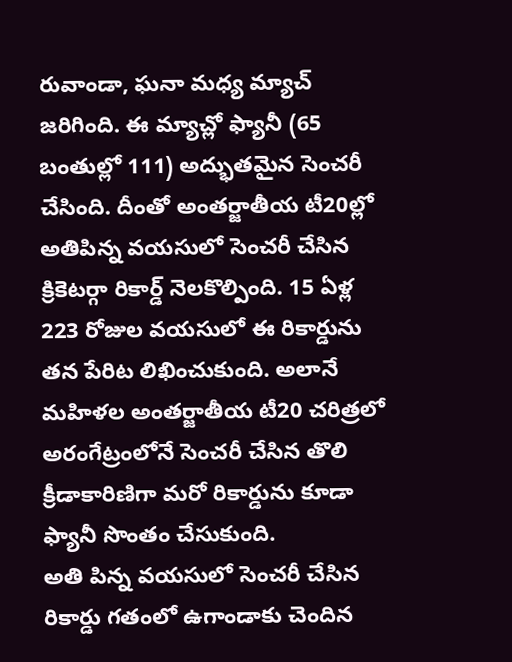రువాండా, ఘనా మధ్య మ్యాచ్ జరిగింది. ఈ మ్యాచ్లో ఫ్యానీ (65 బంతుల్లో 111) అద్భుతమైన సెంచరీ చేసింది. దీంతో అంతర్జాతీయ టీ20ల్లో అతిపిన్న వయసులో సెంచరీ చేసిన క్రికెటర్గా రికార్డ్ నెలకొల్పింది. 15 ఏళ్ల 223 రోజుల వయసులో ఈ రికార్డును తన పేరిట లిఖించుకుంది. అలానే మహిళల అంతర్జాతీయ టీ20 చరిత్రలో అరంగేట్రంలోనే సెంచరీ చేసిన తొలి క్రీడాకారిణిగా మరో రికార్డును కూడా ఫ్యానీ సొంతం చేసుకుంది.
అతి పిన్న వయసులో సెంచరీ చేసిన రికార్డు గతంలో ఉగాండాకు చెందిన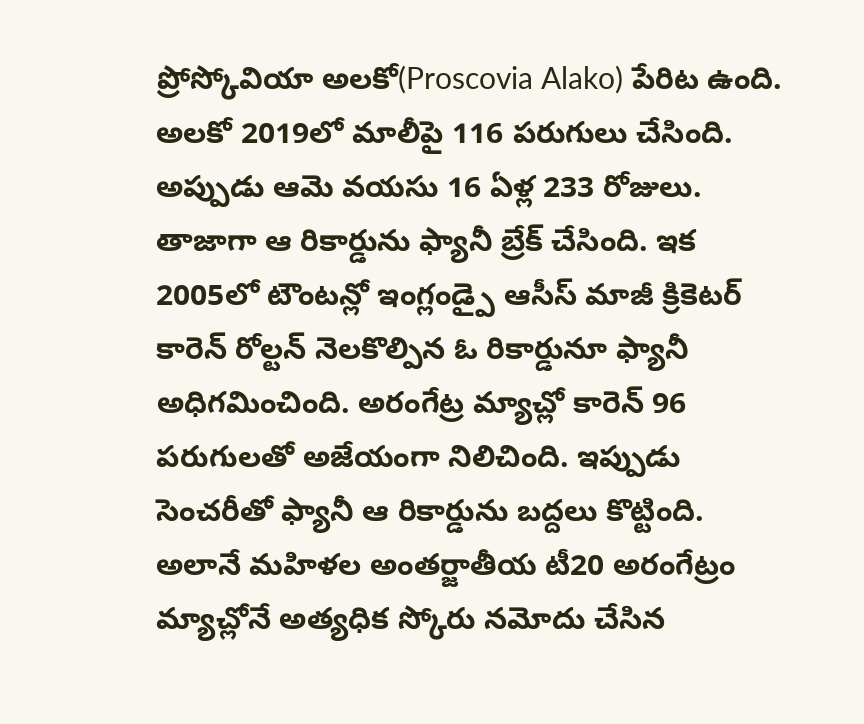ప్రోస్కోవియా అలకో(Proscovia Alako) పేరిట ఉంది. అలకో 2019లో మాలీపై 116 పరుగులు చేసింది. అప్పుడు ఆమె వయసు 16 ఏళ్ల 233 రోజులు. తాజాగా ఆ రికార్డును ఫ్యానీ బ్రేక్ చేసింది. ఇక 2005లో టౌంటన్లో ఇంగ్లండ్పై ఆసీస్ మాజీ క్రికెటర్ కారెన్ రోల్టన్ నెలకొల్పిన ఓ రికార్డునూ ఫ్యానీ అధిగమించింది. అరంగేట్ర మ్యాచ్లో కారెన్ 96 పరుగులతో అజేయంగా నిలిచింది. ఇప్పుడు సెంచరీతో ఫ్యానీ ఆ రికార్డును బద్దలు కొట్టింది. అలానే మహిళల అంతర్జాతీయ టీ20 అరంగేట్రం మ్యాచ్లోనే అత్యధిక స్కోరు నమోదు చేసిన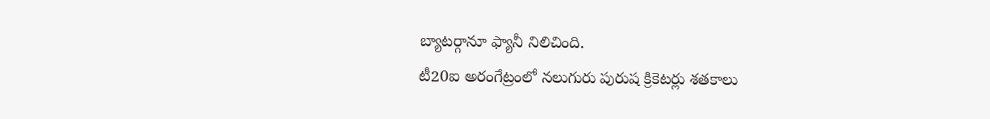బ్యాటర్గానూ ఫ్యానీ నిలిచింది.
టీ20ఐ అరంగేట్రంలో నలుగురు పురుష క్రికెటర్లు శతకాలు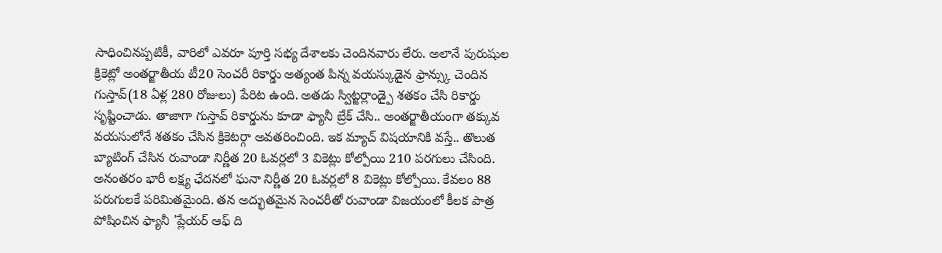సాధించినప్పటికీ, వారిలో ఎవరూ పూర్తి సభ్య దేశాలకు చెందినవారు లేరు. అలానే పురుషుల క్రికెట్లో అంతర్జాతీయ టీ20 సెంచరీ రికార్డు అత్యంత పిన్న వయస్కుడైన ఫ్రాన్స్కు చెందిన గుస్తావ్(18 ఏళ్ల 280 రోజులు) పేరిట ఉంది. అతడు స్విట్జర్లాండ్పై శతకం చేసి రికార్డు సృష్టించాడు. తాజాగా గుస్తావ్ రికార్డును కూడా ఫ్యానీ బ్రేక్ చేసి.. అంతర్జాతీయంగా తక్కువ వయసులోనే శతకం చేసిన క్రికెటర్గా అవతరించింది. ఇక మ్యాచ్ విషయానికి వస్తే.. తొలుత బ్యాటింగ్ చేసిన రువాండా నిర్ణీత 20 ఓవర్లలో 3 వికెట్లు కోల్పోయి 210 పరగులు చేసింది. అనంతరం భారీ లక్ష్య ఛేదనలో ఘనా నిర్ణీత 20 ఓవర్లలో 8 వికెట్లు కోల్పోయి. కేవలం 88 పరుగులకే పరిమితమైంది. తన అద్భుతమైన సెంచరీతో రువాండా విజయంలో కీలక పాత్ర పోషించిన ఫ్యానీ 'ప్లేయర్ ఆఫ్ ది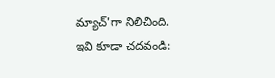మ్యాచ్'గా నిలిచింది.
ఇవి కూడా చదవండి: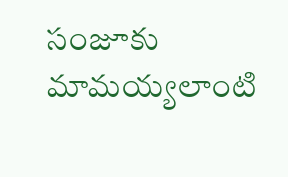సంజూకు మామయ్యలాంటి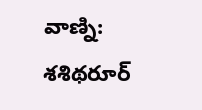వాణ్ని: శశిథరూర్